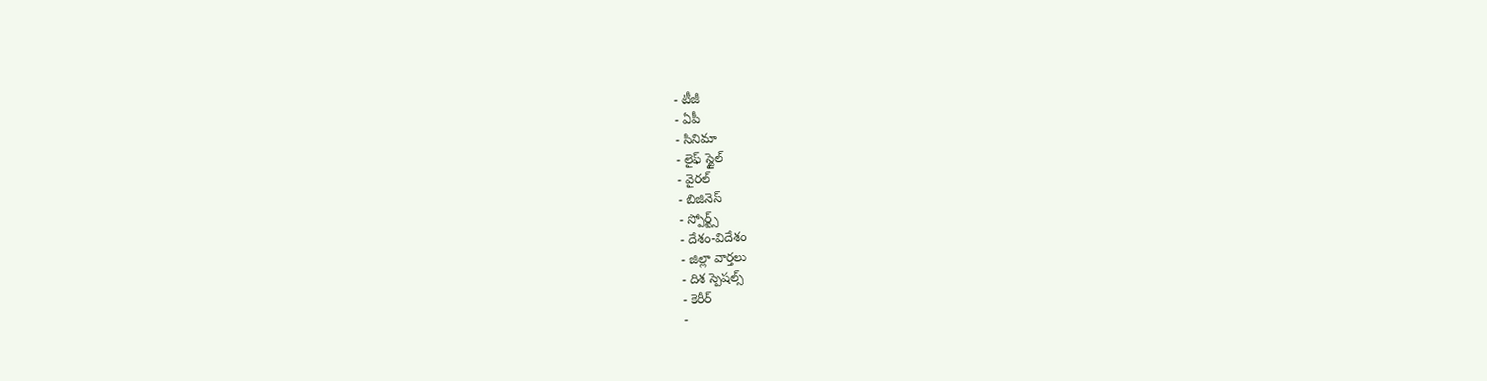- టీజీ
- ఏపీ
- సినిమా
- లైఫ్ స్టైల్
- వైరల్
- బిజినెస్
- స్పోర్ట్స్
- దేశం-విదేశం
- జిల్లా వార్తలు
- దిశ స్పెషల్స్
- కెరీర్
-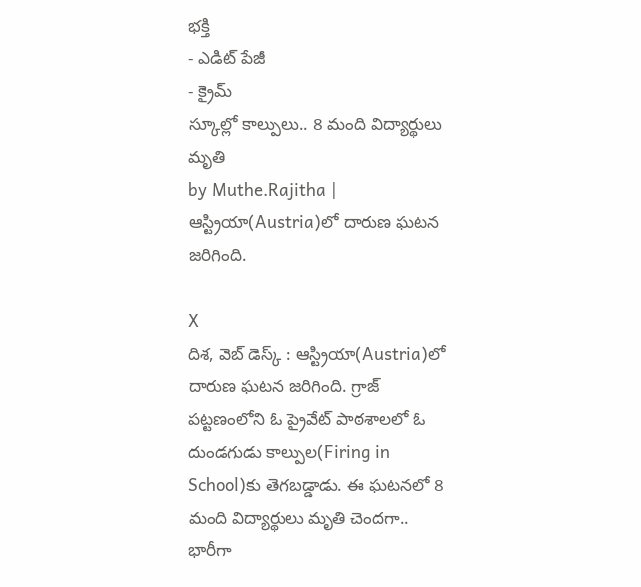భక్తి
- ఎడిట్ పేజీ
- క్రైమ్
స్కూల్లో కాల్పులు.. 8 మంది విద్యార్థులు మృతి
by Muthe.Rajitha |
ఆస్ట్రియా(Austria)లో దారుణ ఘటన జరిగింది.

X
దిశ, వెబ్ డెస్క్ : ఆస్ట్రియా(Austria)లో దారుణ ఘటన జరిగింది. గ్రాజ్ పట్టణంలోని ఓ ప్రైవేట్ పాఠశాలలో ఓ దుండగుడు కాల్పుల(Firing in School)కు తెగబడ్డాడు. ఈ ఘటనలో 8 మంది విద్యార్థులు మృతి చెందగా.. భారీగా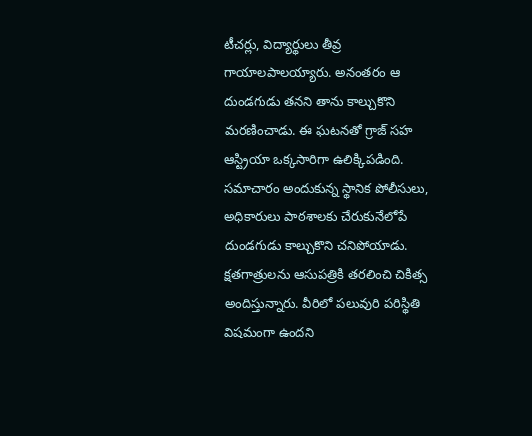టీచర్లు, విద్యార్థులు తీవ్ర గాయాలపాలయ్యారు. అనంతరం ఆ దుండగుడు తనని తాను కాల్చుకొని మరణించాడు. ఈ ఘటనతో గ్రాజ్ సహ ఆస్ట్రియా ఒక్కసారిగా ఉలిక్కిపడింది. సమాచారం అందుకున్న స్థానిక పోలీసులు, అధికారులు పాఠశాలకు చేరుకునేలోపే దుండగుడు కాల్చుకొని చనిపోయాడు. క్షతగాత్రులను ఆసుపత్రికి తరలించి చికిత్స అందిస్తున్నారు. వీరిలో పలువురి పరిస్థితి విషమంగా ఉందని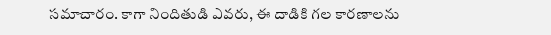సమాచారం. కాగా నిందితుడి ఎవరు, ఈ దాడికి గల కారణాలను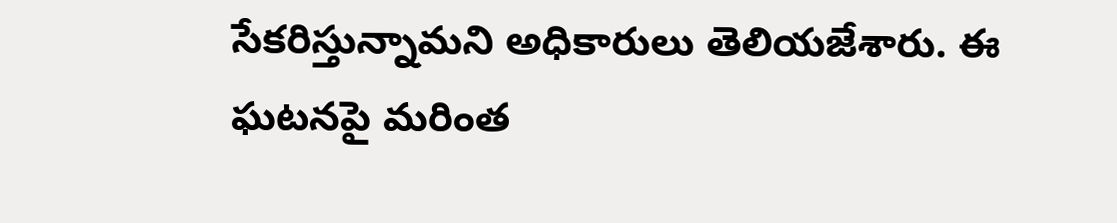సేకరిస్తున్నామని అధికారులు తెలియజేశారు. ఈ ఘటనపై మరింత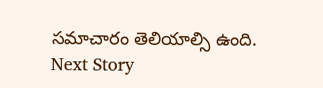సమాచారం తెలియాల్సి ఉంది.
Next Story